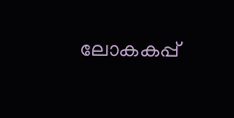ലോകകപ്പ്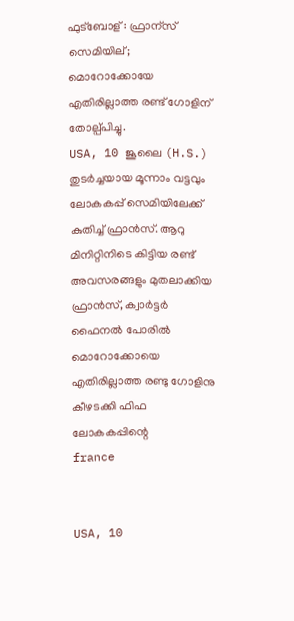ഫുട്ബോള് : ഫ്രാന്സ് സെമിയില്; മൊറോക്കോയേ എതിരില്ലാത്ത രണ്ട് ഗോളിന് തോല്പ്പിച്ചു.
USA, 10 ജൂലൈ (H.S.) തുടര്‍ച്ചയായ മൂന്നാം വട്ടവും ലോകകപ്പ് സെമിയിലേക്ക് കുതിച്ച് ഫ്രാന്‍സ്. ആറു മിനിറ്റിനിടെ കിട്ടിയ രണ്ട് അവസരങ്ങളും മുതലാക്കിയ ഫ്രാന്‍സ്, ക്വാര്‍ട്ടര്‍ ഫൈനല്‍ പോരില്‍ മൊറോക്കോയെ എതിരില്ലാത്ത രണ്ടു ഗോളിനു കീഴടക്കി ഫിഫ ലോകകപ്പിന്റെ
france


USA, 10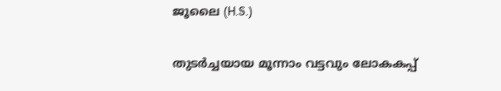ജൂലൈ (H.S.)

തുടര്‍ച്ചയായ മൂന്നാം വട്ടവും ലോകകപ്പ്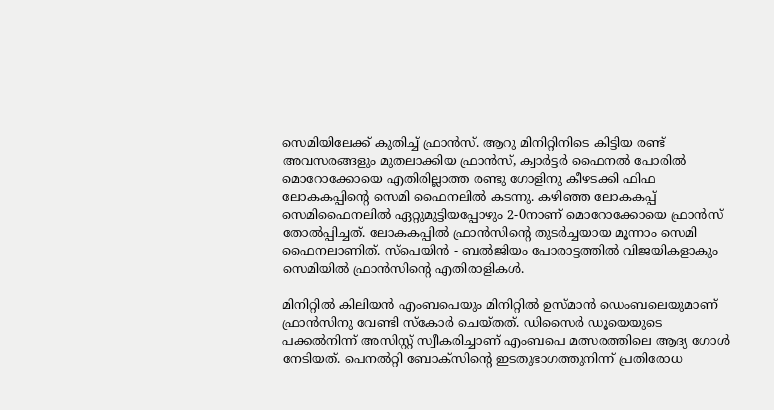സെമിയിലേക്ക് കുതിച്ച് ഫ്രാന്‍സ്. ആറു മിനിറ്റിനിടെ കിട്ടിയ രണ്ട് അവസരങ്ങളും മുതലാക്കിയ ഫ്രാന്‍സ്, ക്വാര്‍ട്ടര്‍ ഫൈനല്‍ പോരില്‍ മൊറോക്കോയെ എതിരില്ലാത്ത രണ്ടു ഗോളിനു കീഴടക്കി ഫിഫ ലോകകപ്പിന്റെ സെമി ഫൈനലില്‍ കടന്നു. കഴിഞ്ഞ ലോകകപ്പ് സെമിഫൈനലില്‍ ഏറ്റുമുട്ടിയപ്പോഴും 2-0നാണ് മൊറോക്കോയെ ഫ്രാന്‍സ് തോല്‍പ്പിച്ചത്. ലോകകപ്പില്‍ ഫ്രാന്‍സിന്റെ തുടര്‍ച്ചയായ മൂന്നാം സെമി ഫൈനലാണിത്. സ്‌പെയിന്‍ - ബല്‍ജിയം പോരാട്ടത്തില്‍ വിജയികളാകും സെമിയില്‍ ഫ്രാന്‍സിന്റെ എതിരാളികള്‍.

മിനിറ്റില്‍ കിലിയന്‍ എംബപെയും മിനിറ്റില്‍ ഉസ്മാന്‍ ഡെംബലെയുമാണ് ഫ്രാന്‍സിനു വേണ്ടി സ്‌കോര്‍ ചെയ്തത്. ഡിസൈര്‍ ഡൂയെയുടെ പക്കല്‍നിന്ന് അസിസ്റ്റ് സ്വീകരിച്ചാണ് എംബപെ മത്സരത്തിലെ ആദ്യ ഗോള്‍ നേടിയത്. പെനല്‍റ്റി ബോക്‌സിന്റെ ഇടതുഭാഗത്തുനിന്ന് പ്രതിരോധ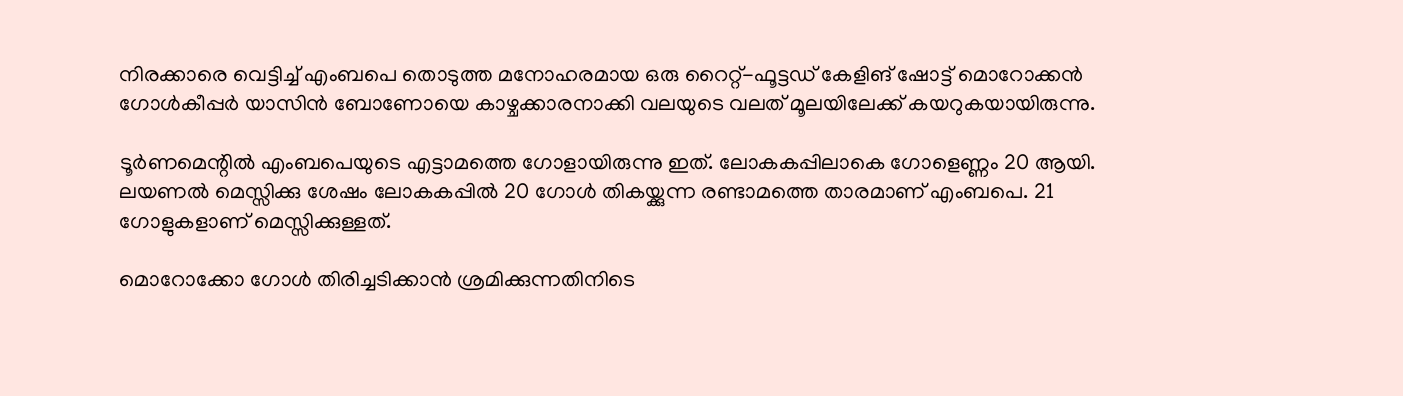നിരക്കാരെ വെട്ടിച്ച് എംബപെ തൊടുത്ത മനോഹരമായ ഒരു റൈറ്റ്-ഫൂട്ടഡ് കേളിങ് ഷോട്ട് മൊറോക്കന്‍ ഗോള്‍കീപ്പര്‍ യാസിന്‍ ബോണോയെ കാഴ്ചക്കാരനാക്കി വലയുടെ വലത് മൂലയിലേക്ക് കയറുകയായിരുന്നു.

ടൂര്‍ണമെന്റില്‍ എംബപെയുടെ എട്ടാമത്തെ ഗോളായിരുന്നു ഇത്. ലോകകപ്പിലാകെ ഗോളെണ്ണം 20 ആയി. ലയണല്‍ മെസ്സിക്കു ശേഷം ലോകകപ്പില്‍ 20 ഗോള്‍ തികയ്ക്കുന്ന രണ്ടാമത്തെ താരമാണ് എംബപെ. 21 ഗോളുകളാണ് മെസ്സിക്കുള്ളത്.

മൊറോക്കോ ഗോള്‍ തിരിച്ചടിക്കാന്‍ ശ്രമിക്കുന്നതിനിടെ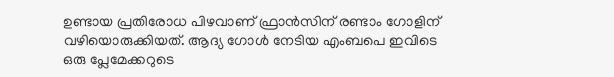ഉണ്ടായ പ്രതിരോധ പിഴവാണ് ഫ്രാന്‍സിന് രണ്ടാം ഗോളിന് വഴിയൊരുക്കിയത്. ആദ്യ ഗോള്‍ നേടിയ എംബപെ ഇവിടെ ഒരു പ്ലേമേക്കറുടെ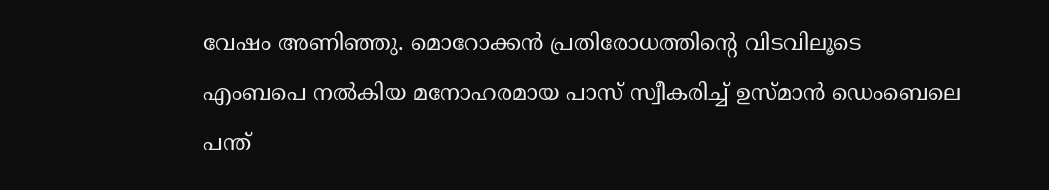വേഷം അണിഞ്ഞു. മൊറോക്കന്‍ പ്രതിരോധത്തിന്റെ വിടവിലൂടെ എംബപെ നല്‍കിയ മനോഹരമായ പാസ് സ്വീകരിച്ച് ഉസ്മാന്‍ ഡെംബെലെ പന്ത്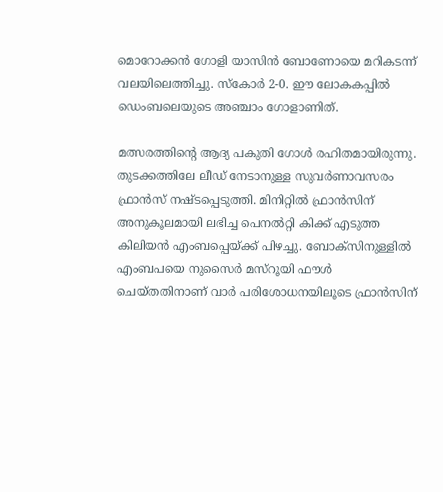മൊറോക്കന്‍ ഗോളി യാസിന്‍ ബോണോയെ മറികടന്ന് വലയിലെത്തിച്ചു. സ്‌കോര്‍ 2-0. ഈ ലോകകപ്പില്‍ ഡെംബലെയുടെ അഞ്ചാം ഗോളാണിത്.

മത്സരത്തിന്റെ ആദ്യ പകുതി ഗോള്‍ രഹിതമായിരുന്നു. തുടക്കത്തിലേ ലീഡ് നേടാനുള്ള സുവര്‍ണാവസരം ഫ്രാന്‍സ് നഷ്ടപ്പെടുത്തി. മിനിറ്റില്‍ ഫ്രാന്‍സിന് അനുകൂലമായി ലഭിച്ച പെനല്‍റ്റി കിക്ക് എടുത്ത കിലിയന്‍ എംബപ്പെയ്ക്ക് പിഴച്ചു. ബോക്‌സിനുള്ളില്‍ എംബപയെ നുസൈര്‍ മസ്‌റൂയി ഫൗള്‍ ചെയ്തതിനാണ് വാര്‍ പരിശോധനയിലൂടെ ഫ്രാന്‍സിന്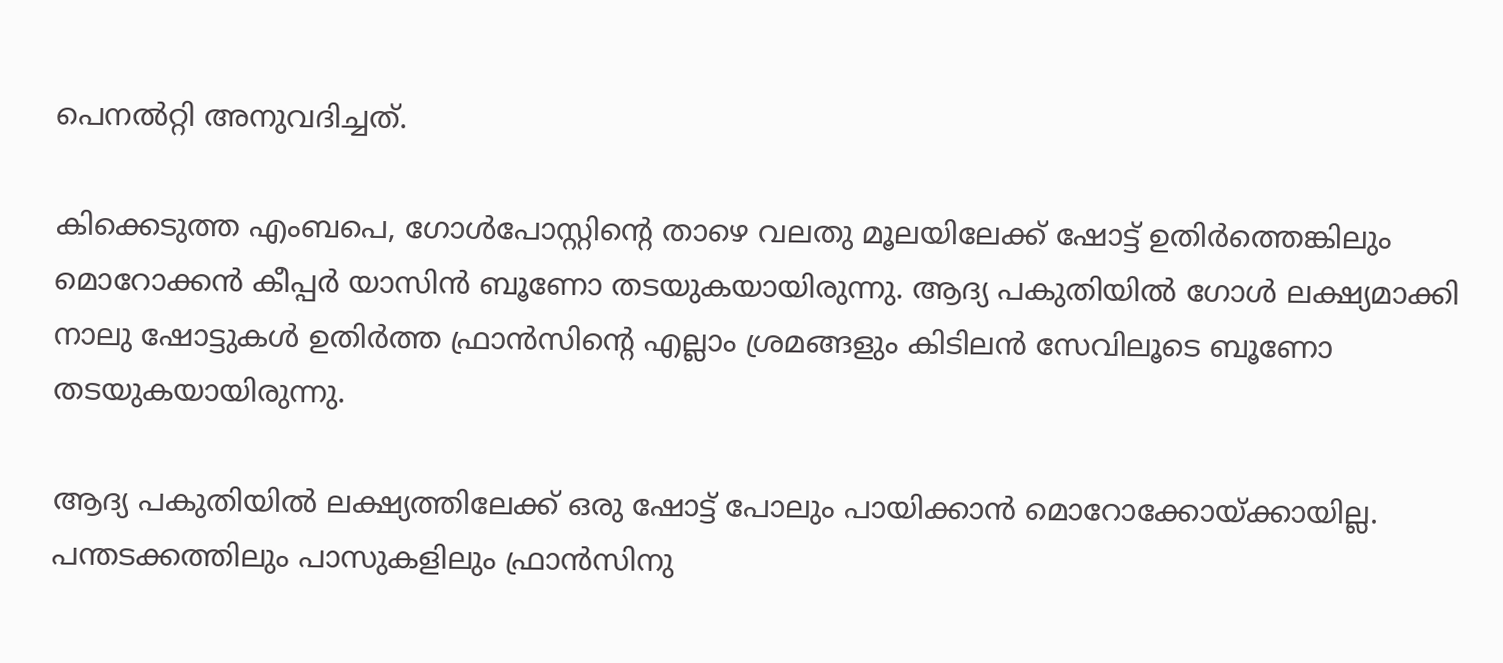പെനല്‍റ്റി അനുവദിച്ചത്.

കിക്കെടുത്ത എംബപെ, ഗോള്‍പോസ്റ്റിന്റെ താഴെ വലതു മൂലയിലേക്ക് ഷോട്ട് ഉതിര്‍ത്തെങ്കിലും മൊറോക്കന്‍ കീപ്പര്‍ യാസിന്‍ ബൂണോ തടയുകയായിരുന്നു. ആദ്യ പകുതിയില്‍ ഗോള്‍ ലക്ഷ്യമാക്കി നാലു ഷോട്ടുകള്‍ ഉതിര്‍ത്ത ഫ്രാന്‍സിന്റെ എല്ലാം ശ്രമങ്ങളും കിടിലന്‍ സേവിലൂടെ ബൂണോ തടയുകയായിരുന്നു.

ആദ്യ പകുതിയില്‍ ലക്ഷ്യത്തിലേക്ക് ഒരു ഷോട്ട് പോലും പായിക്കാന്‍ മൊറോക്കോയ്ക്കായില്ല. പന്തടക്കത്തിലും പാസുകളിലും ഫ്രാന്‍സിനു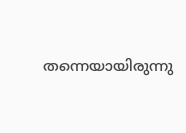തന്നെയായിരുന്നു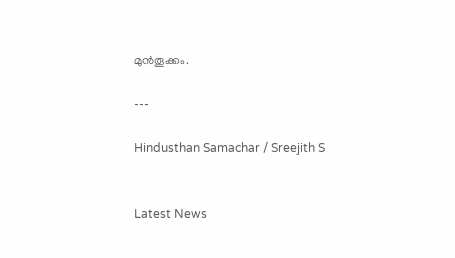മുന്‍തൂക്കം.

---

Hindusthan Samachar / Sreejith S


Latest News